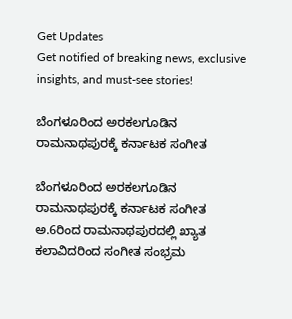Get Updates
Get notified of breaking news, exclusive insights, and must-see stories!

ಬೆಂಗಳೂರಿಂದ ಅರಕಲಗೂಡಿನ ರಾಮನಾಥಪುರಕ್ಕೆ ಕರ್ನಾಟಕ ಸಂಗೀತ

ಬೆಂಗಳೂರಿಂದ ಅರಕಲಗೂಡಿನ ರಾಮನಾಥಪುರಕ್ಕೆ ಕರ್ನಾಟಕ ಸಂಗೀತ
ಅ.6ರಿಂದ ರಾಮನಾಥಪುರದಲ್ಲಿ ಖ್ಯಾತ ಕಲಾವಿದರಿಂದ ಸಂಗೀತ ಸಂಭ್ರಮ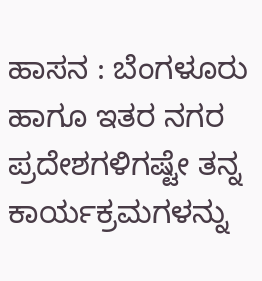ಹಾಸನ : ಬೆಂಗಳೂರು ಹಾಗೂ ಇತರ ನಗರ ಪ್ರದೇಶಗಳಿಗಷ್ಟೇ ತನ್ನ ಕಾರ್ಯಕ್ರಮಗಳನ್ನು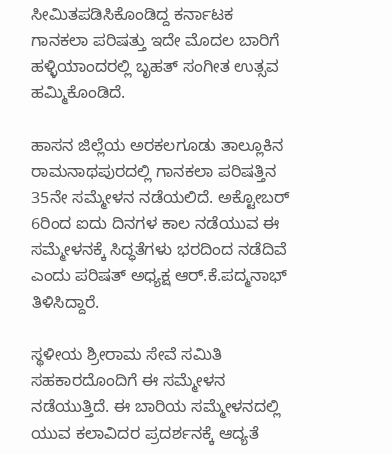ಸೀಮಿತಪಡಿಸಿಕೊಂಡಿದ್ದ ಕರ್ನಾಟಕ ಗಾನಕಲಾ ಪರಿಷತ್ತು ಇದೇ ಮೊದಲ ಬಾರಿಗೆ ಹಳ್ಳಿಯಾಂದರಲ್ಲಿ ಬೃಹತ್‌ ಸಂಗೀತ ಉತ್ಸವ ಹಮ್ಮಿಕೊಂಡಿದೆ.

ಹಾಸನ ಜಿಲ್ಲೆಯ ಅರಕಲಗೂಡು ತಾಲ್ಲೂಕಿನ ರಾಮನಾಥಪುರದಲ್ಲಿ ಗಾನಕಲಾ ಪರಿಷತ್ತಿನ 35ನೇ ಸಮ್ಮೇಳನ ನಡೆಯಲಿದೆ. ಅಕ್ಟೋಬರ್‌ 6ರಿಂದ ಐದು ದಿನಗಳ ಕಾಲ ನಡೆಯುವ ಈ ಸಮ್ಮೇಳನಕ್ಕೆ ಸಿದ್ಧತೆಗಳು ಭರದಿಂದ ನಡೆದಿವೆ ಎಂದು ಪರಿಷತ್‌ ಅಧ್ಯಕ್ಷ ಆರ್‌.ಕೆ.ಪದ್ಮನಾಭ್‌ ತಿಳಿಸಿದ್ದಾರೆ.

ಸ್ಥಳೀಯ ಶ್ರೀರಾಮ ಸೇವೆ ಸಮಿತಿ ಸಹಕಾರದೊಂದಿಗೆ ಈ ಸಮ್ಮೇಳನ ನಡೆಯುತ್ತಿದೆ. ಈ ಬಾರಿಯ ಸಮ್ಮೇಳನದಲ್ಲಿ ಯುವ ಕಲಾವಿದರ ಪ್ರದರ್ಶನಕ್ಕೆ ಆದ್ಯತೆ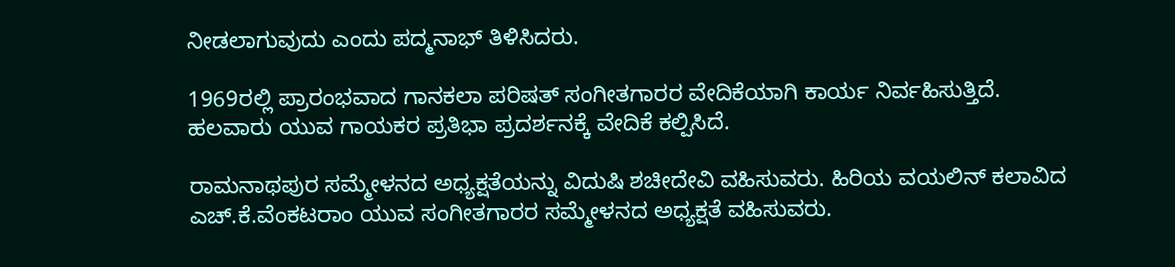ನೀಡಲಾಗುವುದು ಎಂದು ಪದ್ಮನಾಭ್‌ ತಿಳಿಸಿದರು.

1969ರಲ್ಲಿ ಪ್ರಾರಂಭವಾದ ಗಾನಕಲಾ ಪರಿಷತ್‌ ಸಂಗೀತಗಾರರ ವೇದಿಕೆಯಾಗಿ ಕಾರ್ಯ ನಿರ್ವಹಿಸುತ್ತಿದೆ. ಹಲವಾರು ಯುವ ಗಾಯಕರ ಪ್ರತಿಭಾ ಪ್ರದರ್ಶನಕ್ಕೆ ವೇದಿಕೆ ಕಲ್ಪಿಸಿದೆ.

ರಾಮನಾಥಪುರ ಸಮ್ಮೇಳನದ ಅಧ್ಯಕ್ಷತೆಯನ್ನು ವಿದುಷಿ ಶಚೀದೇವಿ ವಹಿಸುವರು. ಹಿರಿಯ ವಯಲಿನ್‌ ಕಲಾವಿದ ಎಚ್‌.ಕೆ.ವೆಂಕಟರಾಂ ಯುವ ಸಂಗೀತಗಾರರ ಸಮ್ಮೇಳನದ ಅಧ್ಯಕ್ಷತೆ ವಹಿಸುವರು.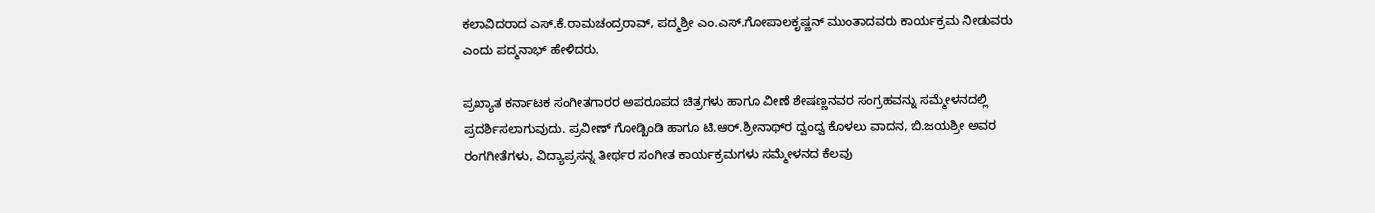ಕಲಾವಿದರಾದ ಎಸ್‌.ಕೆ.ರಾಮಚಂದ್ರರಾವ್‌, ಪದ್ಮಶ್ರೀ ಎಂ.ಎಸ್‌.ಗೋಪಾಲಕೃಷ್ಣನ್‌ ಮುಂತಾದವರು ಕಾರ್ಯಕ್ರಮ ನೀಡುವರು ಎಂದು ಪದ್ಮನಾಭ್‌ ಹೇಳಿದರು.

ಪ್ರಖ್ಯಾತ ಕರ್ನಾಟಕ ಸಂಗೀತಗಾರರ ಅಪರೂಪದ ಚಿತ್ರಗಳು ಹಾಗೂ ವೀಣೆ ಶೇಷಣ್ಣನವರ ಸಂಗ್ರಹವನ್ನು ಸಮ್ಮೇಳನದಲ್ಲಿ ಪ್ರದರ್ಶಿಸಲಾಗುವುದು. ಪ್ರವೀಣ್‌ ಗೋಡ್ಖಿಂಡಿ ಹಾಗೂ ಟಿ.ಆರ್‌.ಶ್ರೀನಾಥ್‌ರ ದ್ವಂದ್ವ ಕೊಳಲು ವಾದನ, ಬಿ.ಜಯಶ್ರೀ ಅವರ ರಂಗಗೀತೆಗಳು, ವಿದ್ಯಾಪ್ರಸನ್ನ ತೀರ್ಥರ ಸಂಗೀತ ಕಾರ್ಯಕ್ರಮಗಳು ಸಮ್ಮೇಳನದ ಕೆಲವು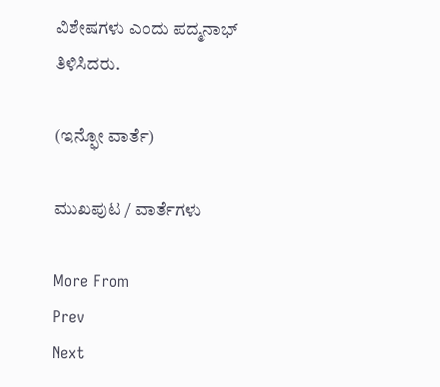ವಿಶೇಷಗಳು ಎಂದು ಪದ್ಮನಾಭ್‌ ತಿಳಿಸಿದರು.

(ಇನ್ಫೋ ವಾರ್ತೆ)

ಮುಖಪುಟ / ವಾರ್ತೆಗಳು

More From
Prev
Next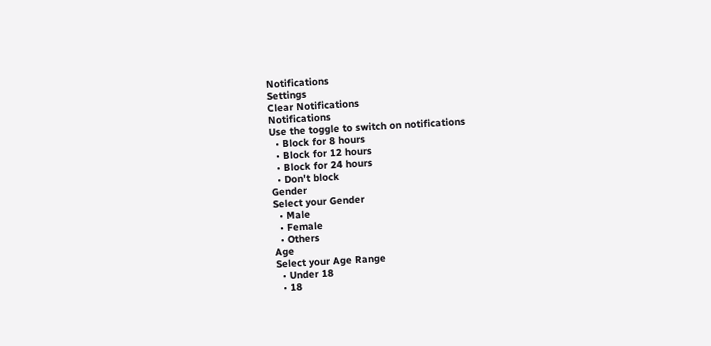Notifications
Settings
Clear Notifications
Notifications
Use the toggle to switch on notifications
  • Block for 8 hours
  • Block for 12 hours
  • Block for 24 hours
  • Don't block
Gender
Select your Gender
  • Male
  • Female
  • Others
Age
Select your Age Range
  • Under 18
  • 18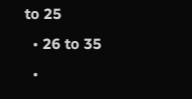to 25
  • 26 to 35
  •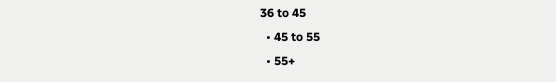36 to 45
  • 45 to 55
  • 55+